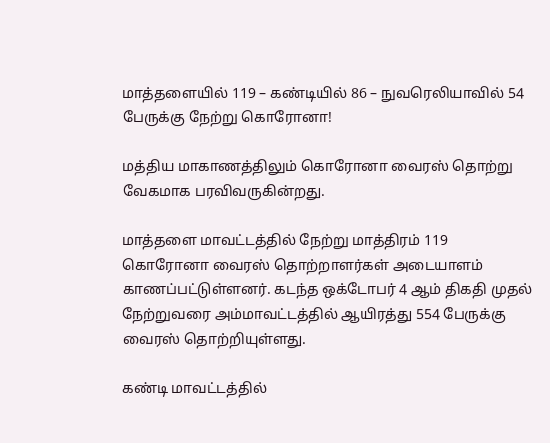மாத்தளையில் 119 – கண்டியில் 86 – நுவரெலியாவில் 54 பேருக்கு நேற்று கொரோனா!

மத்திய மாகாணத்திலும் கொரோனா வைரஸ் தொற்று வேகமாக பரவிவருகின்றது.

மாத்தளை மாவட்டத்தில் நேற்று மாத்திரம் 119 கொரோனா வைரஸ் தொற்றாளர்கள் அடையாளம் காணப்பட்டுள்ளனர். கடந்த ஒக்டோபர் 4 ஆம் திகதி முதல் நேற்றுவரை அம்மாவட்டத்தில் ஆயிரத்து 554 பேருக்கு வைரஸ் தொற்றியுள்ளது.

கண்டி மாவட்டத்தில்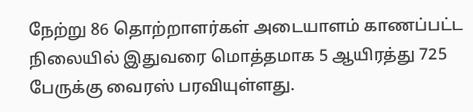நேற்று 86 தொற்றாளர்கள் அடையாளம் காணப்பட்ட நிலையில் இதுவரை மொத்தமாக 5 ஆயிரத்து 725 பேருக்கு வைரஸ் பரவியுள்ளது.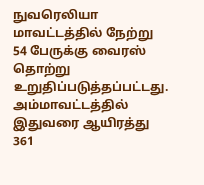நுவரெலியா மாவட்டத்தில் நேற்று 54 பேருக்கு வைரஸ் தொற்று உறுதிப்படுத்தப்பட்டது. அம்மாவட்டத்தில் இதுவரை ஆயிரத்து 361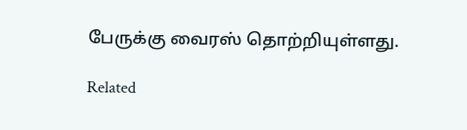பேருக்கு வைரஸ் தொற்றியுள்ளது.

Related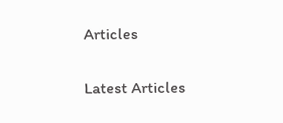Articles

Latest Articles